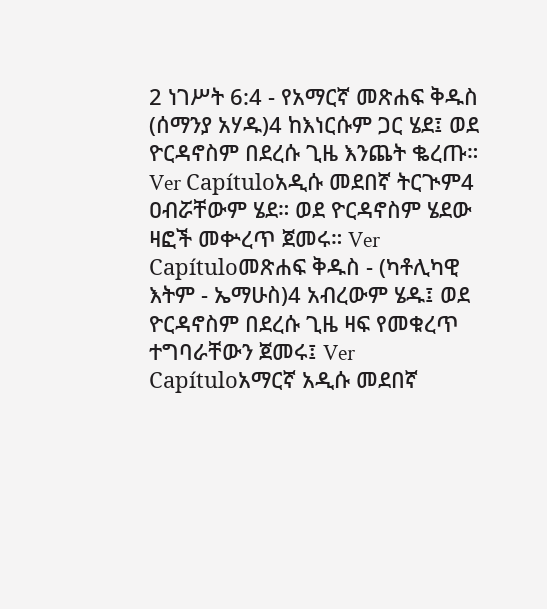2 ነገሥት 6:4 - የአማርኛ መጽሐፍ ቅዱስ (ሰማንያ አሃዱ)4 ከእነርሱም ጋር ሄደ፤ ወደ ዮርዳኖስም በደረሱ ጊዜ እንጨት ቈረጡ። Ver Capítuloአዲሱ መደበኛ ትርጒም4 ዐብሯቸውም ሄደ። ወደ ዮርዳኖስም ሄደው ዛፎች መቍረጥ ጀመሩ። Ver Capítuloመጽሐፍ ቅዱስ - (ካቶሊካዊ እትም - ኤማሁስ)4 አብረውም ሄዱ፤ ወደ ዮርዳኖስም በደረሱ ጊዜ ዛፍ የመቁረጥ ተግባራቸውን ጀመሩ፤ Ver Capítuloአማርኛ አዲሱ መደበኛ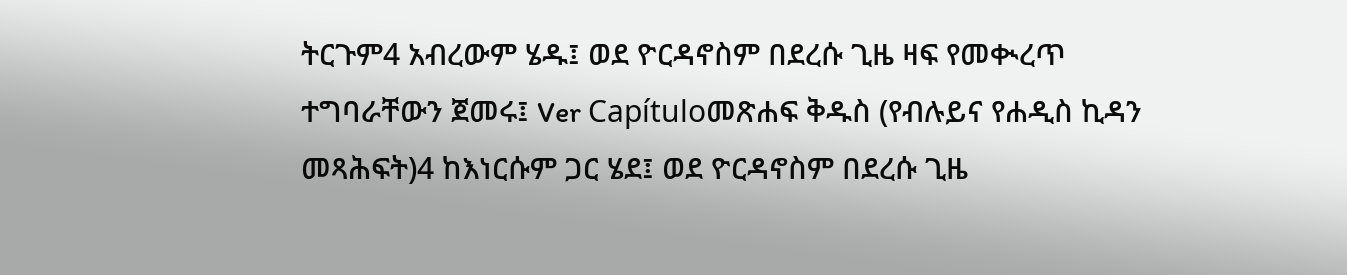ትርጉም4 አብረውም ሄዱ፤ ወደ ዮርዳኖስም በደረሱ ጊዜ ዛፍ የመቊረጥ ተግባራቸውን ጀመሩ፤ Ver Capítuloመጽሐፍ ቅዱስ (የብሉይና የሐዲስ ኪዳን መጻሕፍት)4 ከእነርሱም ጋር ሄደ፤ ወደ ዮርዳኖስም በደረሱ ጊዜ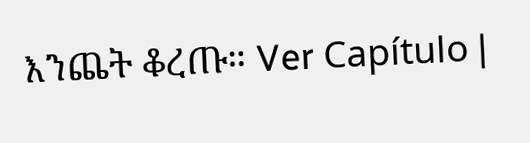እንጨት ቆረጡ። Ver Capítulo |